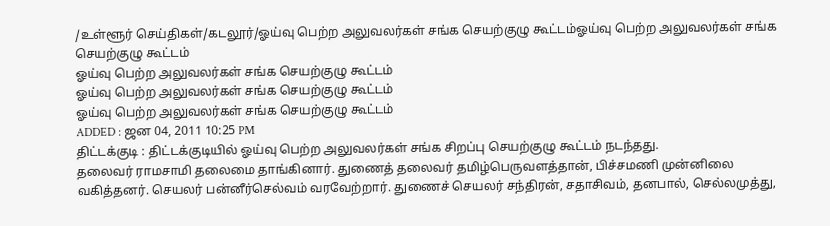/உள்ளூர் செய்திகள்/கடலூர்/ஓய்வு பெற்ற அலுவலர்கள் சங்க செயற்குழு கூட்டம்ஓய்வு பெற்ற அலுவலர்கள் சங்க செயற்குழு கூட்டம்
ஓய்வு பெற்ற அலுவலர்கள் சங்க செயற்குழு கூட்டம்
ஓய்வு பெற்ற அலுவலர்கள் சங்க செயற்குழு கூட்டம்
ஓய்வு பெற்ற அலுவலர்கள் சங்க செயற்குழு கூட்டம்
ADDED : ஜன 04, 2011 10:25 PM
திட்டக்குடி : திட்டக்குடியில் ஓய்வு பெற்ற அலுவலர்கள் சங்க சிறப்பு செயற்குழு கூட்டம் நடந்தது.
தலைவர் ராமசாமி தலைமை தாங்கினார். துணைத் தலைவர் தமிழ்பெருவளத்தான், பிச்சமணி முன்னிலை வகித்தனர். செயலர் பன்னீர்செல்வம் வரவேற்றார். துணைச் செயலர் சந்திரன், சதாசிவம், தனபால், செல்லமுத்து,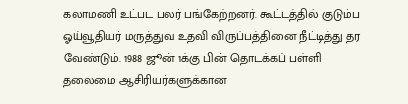கலாமணி உட்பட பலர் பங்கேற்றனர். கூட்டத்தில் குடும்ப ஓய்வூதியர் மருத்துவ உதவி விருப்பத்தினை நீட்டித்து தர வேண்டும். 1988 ஜூன் 1க்கு பின் தொடக்கப் பள்ளி தலைமை ஆசிரியர்களுக்கான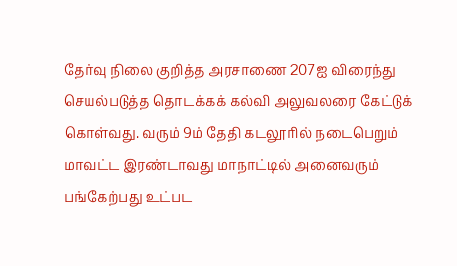தேர்வு நிலை குறித்த அரசாணை 207ஐ விரைந்து செயல்படுத்த தொடக்கக் கல்வி அலுவலரை கேட்டுக் கொள்வது. வரும் 9ம் தேதி கடலூரில் நடைபெறும் மாவட்ட இரண்டாவது மாநாட்டில் அனைவரும் பங்கேற்பது உட்பட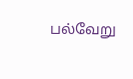பல்வேறு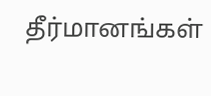தீர்மானங்கள்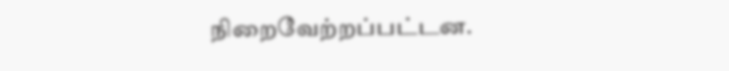நிறைவேற்றப்பட்டன.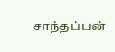சாந்தப்பன்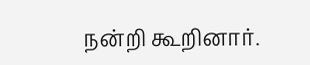நன்றி கூறினார்.